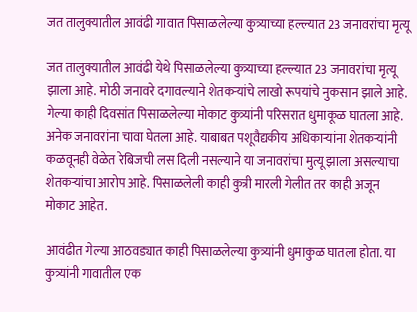जत तालुक्यातील आवंढी गावात पिसाळलेल्या कुत्र्याच्या हल्ल्यात 23 जनावरांचा मृत्यू

जत तालुक्यातील आवंढी येथे पिसाळलेल्या कुत्र्याच्या हल्ल्यात 23 जनावरांचा मृत्यू झाला आहे. मोठी जनावरे दगावल्याने शेतकऱ्यांचे लाखो रूपयांचे नुकसान झाले आहे. गेल्या काही दिवसांत पिसाळलेल्या मोकाट कुत्र्यांनी परिसरात धुमाकूळ घातला आहे. अनेक जनावरांना चावा घेतला आहे. याबाबत पशूवैद्यकीय अधिकाऱ्यांना शेतकऱ्यांनी कळवूनही वेळेत रेबिजची लस दिली नसल्याने या जनावरांचा मुत्यू झाला असल्याचा शेतकऱ्यांचा आरोप आहे. पिसाळलेली काही कुत्री मारली गेलीत तर काही अजून मोकाट आहेत.

आवंढीत गेल्या आठवड्यात काही पिसाळलेल्या कुत्र्यांनी धुमाकुळ घातला होता. या कुत्र्यांनी गावातील एक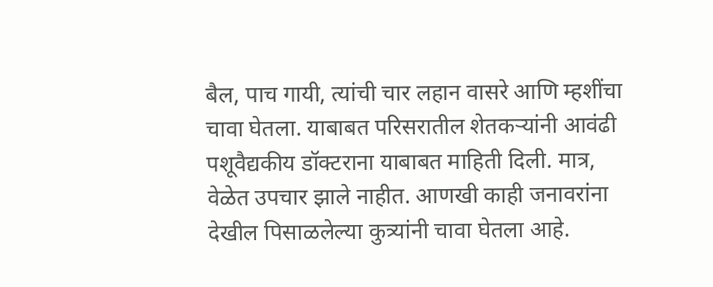बैल, पाच गायी, त्यांची चार लहान वासरे आणि म्हशींचा चावा घेतला. याबाबत परिसरातील शेतकऱ्यांनी आवंढी पशूवैद्यकीय डॉक्टराना याबाबत माहिती दिली. मात्र, वेळेत उपचार झाले नाहीत. आणखी काही जनावरांना देखील पिसाळलेल्या कुत्र्यांनी चावा घेतला आहे.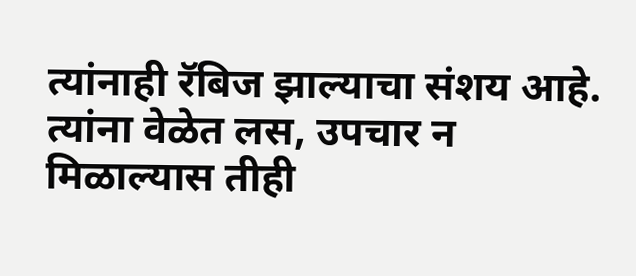त्यांनाही रॅबिज झाल्याचा संशय आहे. त्यांना वेळेत लस, उपचार न मिळाल्यास तीही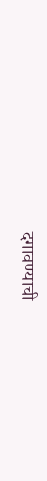दगावण्याची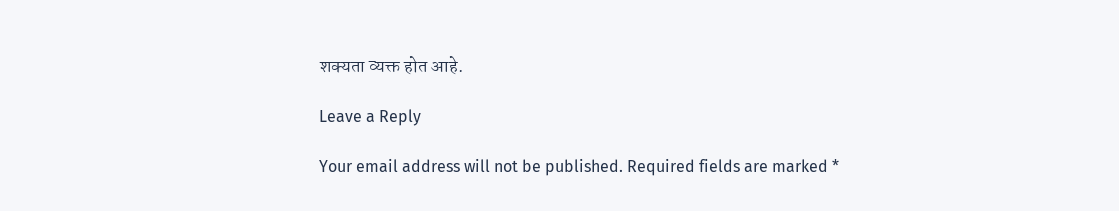शक्यता व्यक्त होत आहे.

Leave a Reply

Your email address will not be published. Required fields are marked *